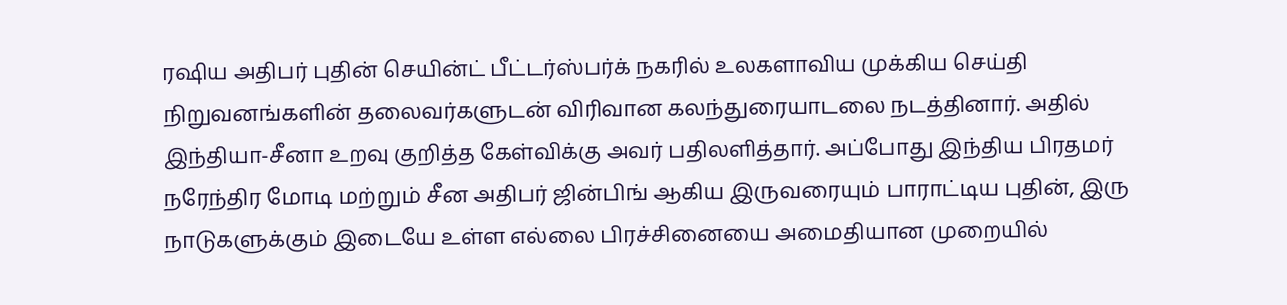ரஷிய அதிபர் புதின் செயின்ட் பீட்டர்ஸ்பர்க் நகரில் உலகளாவிய முக்கிய செய்தி நிறுவனங்களின் தலைவர்களுடன் விரிவான கலந்துரையாடலை நடத்தினார். அதில் இந்தியா-சீனா உறவு குறித்த கேள்விக்கு அவர் பதிலளித்தார். அப்போது இந்திய பிரதமர் நரேந்திர மோடி மற்றும் சீன அதிபர் ஜின்பிங் ஆகிய இருவரையும் பாராட்டிய புதின், இரு நாடுகளுக்கும் இடையே உள்ள எல்லை பிரச்சினையை அமைதியான முறையில்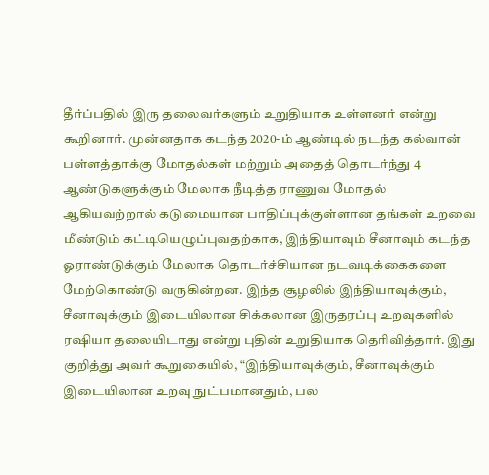தீர்ப்பதில் இரு தலைவர்களும் உறுதியாக உள்ளனர் என்று கூறினார். முன்னதாக கடந்த 2020-ம் ஆண்டில் நடந்த கல்வான் பள்ளத்தாக்கு மோதல்கள் மற்றும் அதைத் தொடர்ந்து 4 ஆண்டுகளுக்கும் மேலாக நீடித்த ராணுவ மோதல் ஆகியவற்றால் கடுமையான பாதிப்புக்குள்ளான தங்கள் உறவை மீண்டும் கட்டியெழுப்புவதற்காக, இந்தியாவும் சீனாவும் கடந்த ஓராண்டுக்கும் மேலாக தொடர்ச்சியான நடவடிக்கைகளை மேற்கொண்டு வருகின்றன. இந்த சூழலில் இந்தியாவுக்கும், சீனாவுக்கும் இடையிலான சிக்கலான இருதரப்பு உறவுகளில் ரஷியா தலையிடாது என்று புதின் உறுதியாக தெரிவித்தார். இது குறித்து அவர் கூறுகையில், “இந்தியாவுக்கும், சீனாவுக்கும் இடையிலான உறவு நுட்பமானதும், பல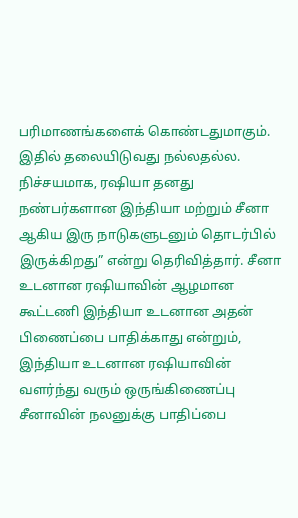பரிமாணங்களைக் கொண்டதுமாகும். இதில் தலையிடுவது நல்லதல்ல. நிச்சயமாக, ரஷியா தனது நண்பர்களான இந்தியா மற்றும் சீனா ஆகிய இரு நாடுகளுடனும் தொடர்பில் இருக்கிறது” என்று தெரிவித்தார். சீனா உடனான ரஷியாவின் ஆழமான கூட்டணி இந்தியா உடனான அதன் பிணைப்பை பாதிக்காது என்றும், இந்தியா உடனான ரஷியாவின் வளர்ந்து வரும் ஒருங்கிணைப்பு சீனாவின் நலனுக்கு பாதிப்பை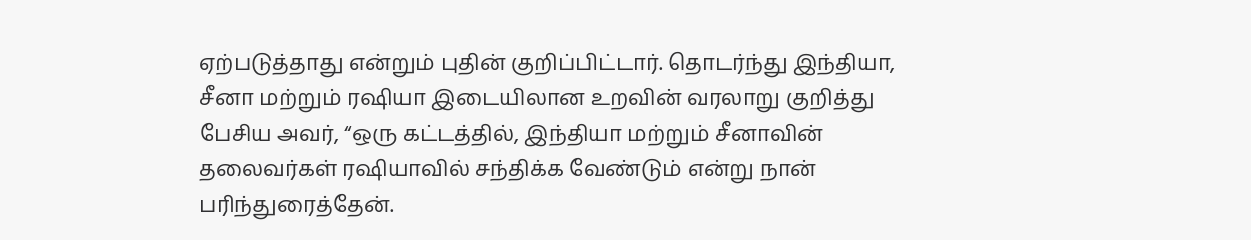ஏற்படுத்தாது என்றும் புதின் குறிப்பிட்டார். தொடர்ந்து இந்தியா, சீனா மற்றும் ரஷியா இடையிலான உறவின் வரலாறு குறித்து பேசிய அவர், “ஒரு கட்டத்தில், இந்தியா மற்றும் சீனாவின் தலைவர்கள் ரஷியாவில் சந்திக்க வேண்டும் என்று நான் பரிந்துரைத்தேன்.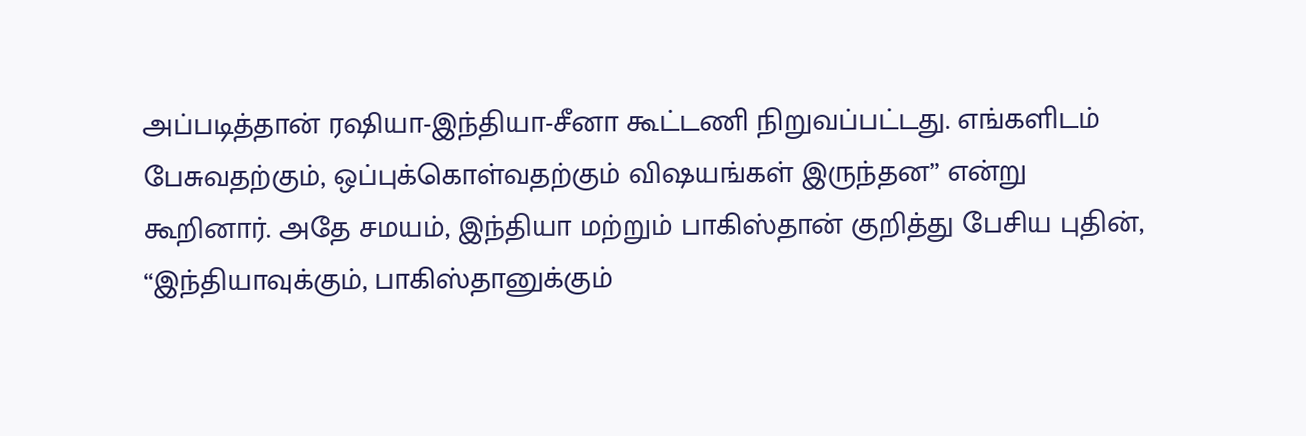அப்படித்தான் ரஷியா-இந்தியா-சீனா கூட்டணி நிறுவப்பட்டது. எங்களிடம் பேசுவதற்கும், ஒப்புக்கொள்வதற்கும் விஷயங்கள் இருந்தன” என்று கூறினார். அதே சமயம், இந்தியா மற்றும் பாகிஸ்தான் குறித்து பேசிய புதின், “இந்தியாவுக்கும், பாகிஸ்தானுக்கும்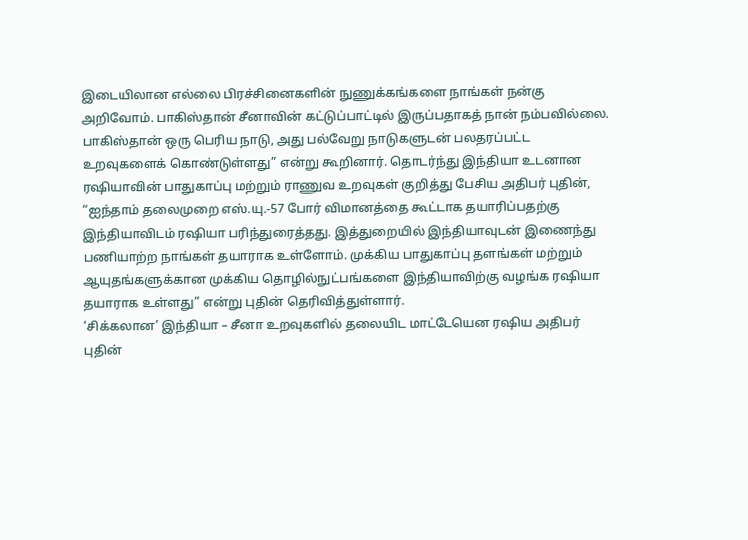இடையிலான எல்லை பிரச்சினைகளின் நுணுக்கங்களை நாங்கள் நன்கு அறிவோம். பாகிஸ்தான் சீனாவின் கட்டுப்பாட்டில் இருப்பதாகத் நான் நம்பவில்லை. பாகிஸ்தான் ஒரு பெரிய நாடு, அது பல்வேறு நாடுகளுடன் பலதரப்பட்ட உறவுகளைக் கொண்டுள்ளது” என்று கூறினார். தொடர்ந்து இந்தியா உடனான ரஷியாவின் பாதுகாப்பு மற்றும் ராணுவ உறவுகள் குறித்து பேசிய அதிபர் புதின், “ஐந்தாம் தலைமுறை எஸ்.யு.-57 போர் விமானத்தை கூட்டாக தயாரிப்பதற்கு இந்தியாவிடம் ரஷியா பரிந்துரைத்தது. இத்துறையில் இந்தியாவுடன் இணைந்து பணியாற்ற நாங்கள் தயாராக உள்ளோம். முக்கிய பாதுகாப்பு தளங்கள் மற்றும் ஆயுதங்களுக்கான முக்கிய தொழில்நுட்பங்களை இந்தியாவிற்கு வழங்க ரஷியா தயாராக உள்ளது” என்று புதின் தெரிவித்துள்ளார்.
‘சிக்கலான’ இந்தியா – சீனா உறவுகளில் தலையிட மாட்டேயென ரஷிய அதிபர் புதின்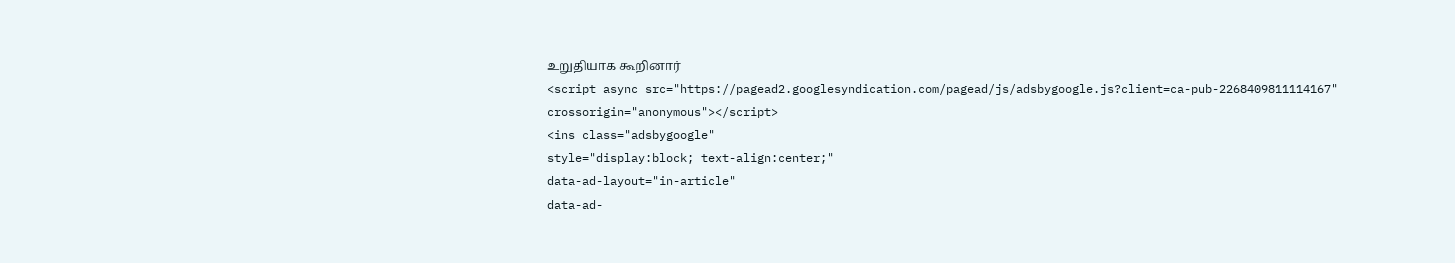உறுதியாக கூறினார்
<script async src="https://pagead2.googlesyndication.com/pagead/js/adsbygoogle.js?client=ca-pub-2268409811114167"
crossorigin="anonymous"></script>
<ins class="adsbygoogle"
style="display:block; text-align:center;"
data-ad-layout="in-article"
data-ad-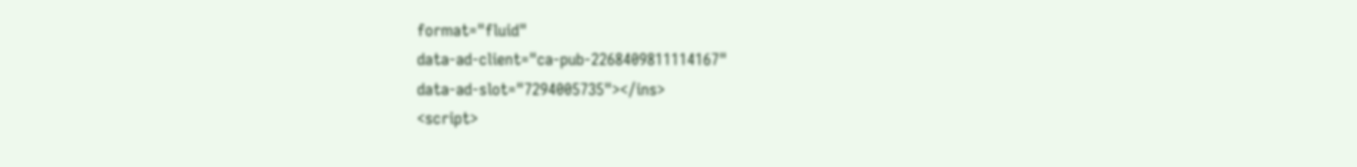format="fluid"
data-ad-client="ca-pub-2268409811114167"
data-ad-slot="7294005735"></ins>
<script>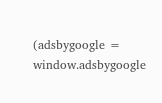(adsbygoogle = window.adsbygoogle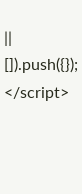|| []).push({});
</script>